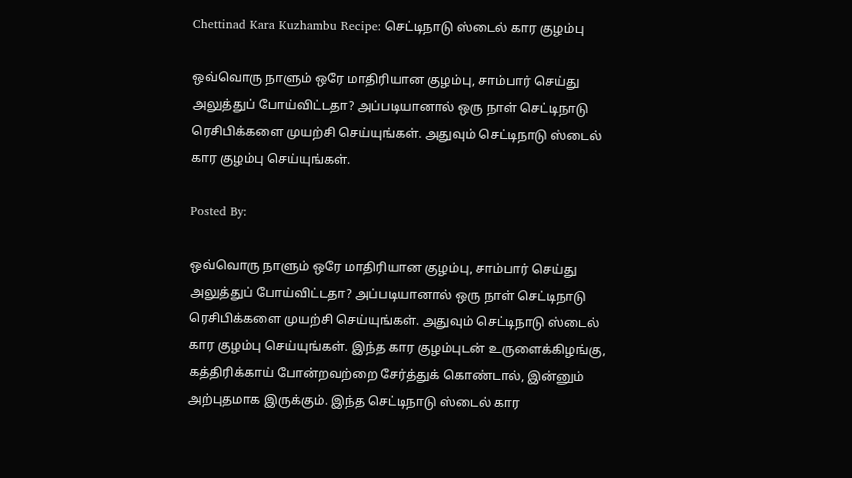Chettinad Kara Kuzhambu Recipe: செட்டிநாடு ஸ்டைல் கார குழம்பு

ஒவ்வொரு நாளும் ஒரே மாதிரியான குழம்பு, சாம்பார் செய்து அலுத்துப் போய்விட்டதா? அப்படியானால் ஒரு நாள் செட்டிநாடு ரெசிபிக்களை முயற்சி செய்யுங்கள். அதுவும் செட்டிநாடு ஸ்டைல் கார குழம்பு செய்யுங்கள்.

Posted By:

ஒவ்வொரு நாளும் ஒரே மாதிரியான குழம்பு, சாம்பார் செய்து அலுத்துப் போய்விட்டதா? அப்படியானால் ஒரு நாள் செட்டிநாடு ரெசிபிக்களை முயற்சி செய்யுங்கள். அதுவும் செட்டிநாடு ஸ்டைல் கார குழம்பு செய்யுங்கள். இந்த கார குழம்புடன் உருளைக்கிழங்கு, கத்திரிக்காய் போன்றவற்றை சேர்த்துக் கொண்டால், இன்னும் அற்புதமாக இருக்கும். இந்த செட்டிநாடு ஸ்டைல் கார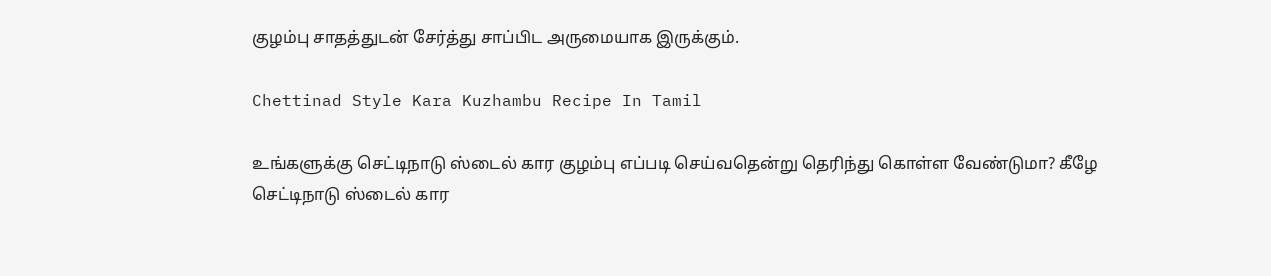குழம்பு சாதத்துடன் சேர்த்து சாப்பிட அருமையாக இருக்கும்.

Chettinad Style Kara Kuzhambu Recipe In Tamil

உங்களுக்கு செட்டிநாடு ஸ்டைல் கார குழம்பு எப்படி செய்வதென்று தெரிந்து கொள்ள வேண்டுமா? கீழே செட்டிநாடு ஸ்டைல் கார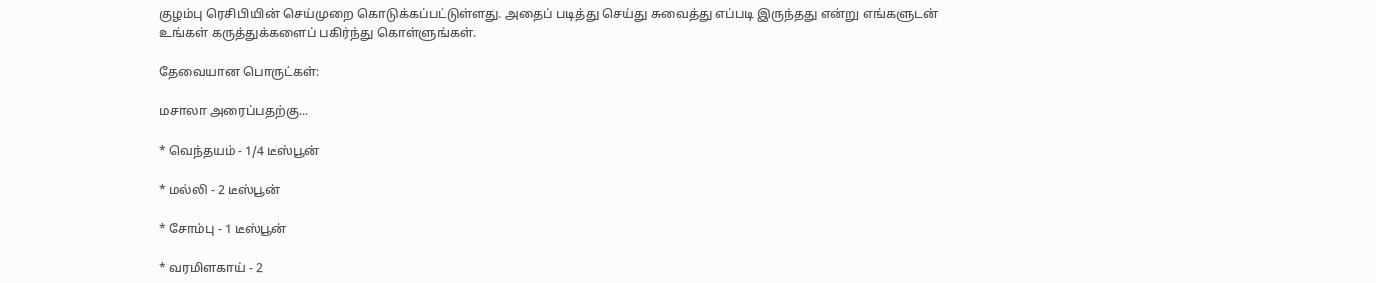குழம்பு ரெசிபியின் செய்முறை கொடுக்கப்பட்டுள்ளது. அதைப் படித்து செய்து சுவைத்து எப்படி இருந்தது என்று எங்களுடன் உங்கள் கருத்துக்களைப் பகிர்ந்து கொள்ளுங்கள்.

தேவையான பொருட்கள்:

மசாலா அரைப்பதற்கு...

* வெந்தயம் - 1/4 டீஸ்பூன்

* மல்லி - 2 டீஸ்பூன்

* சோம்பு - 1 டீஸ்பூன்

* வரமிளகாய் - 2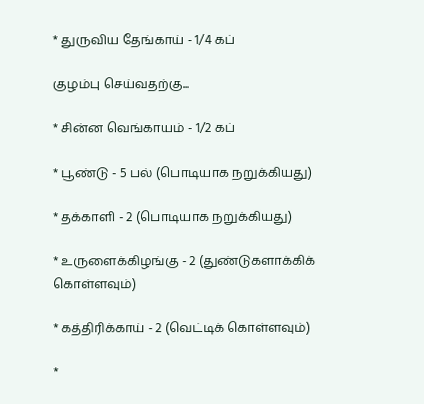* துருவிய தேங்காய் - 1/4 கப்

குழம்பு செய்வதற்கு...

* சின்ன வெங்காயம் - 1/2 கப்

* பூண்டு - 5 பல் (பொடியாக நறுக்கியது)

* தக்காளி - 2 (பொடியாக நறுக்கியது)

* உருளைக்கிழங்கு - 2 (துண்டுகளாக்கிக் கொள்ளவும்)

* கத்திரிக்காய் - 2 (வெட்டிக் கொள்ளவும்)

*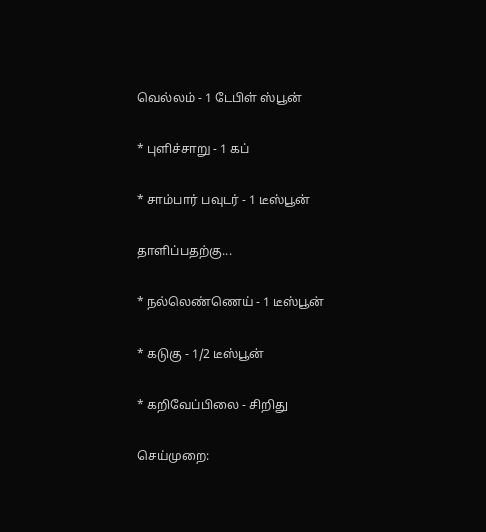வெல்லம் - 1 டேபிள் ஸ்பூன்

* புளிச்சாறு - 1 கப்

* சாம்பார் பவுடர் - 1 டீஸ்பூன்

தாளிப்பதற்கு...

* நல்லெண்ணெய் - 1 டீஸ்பூன்

* கடுகு - 1/2 டீஸ்பூன்

* கறிவேப்பிலை - சிறிது

செய்முறை: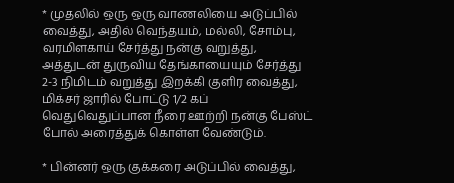* முதலில் ஒரு ஒரு வாணலியை அடுப்பில் வைத்து, அதில் வெந்தயம், மல்லி, சோம்பு, வரமிளகாய் சேர்த்து நன்கு வறுத்து, அத்துடன் துருவிய தேங்காயையும் சேர்த்து 2-3 நிமிடம் வறுத்து இறக்கி குளிர வைத்து, மிக்சர் ஜாரில் போட்டு 1/2 கப் வெதுவெதுப்பான நீரை ஊற்றி நன்கு பேஸ்ட் போல் அரைத்துக் கொள்ள வேண்டும்.

* பின்னர் ஒரு குக்கரை அடுப்பில் வைத்து,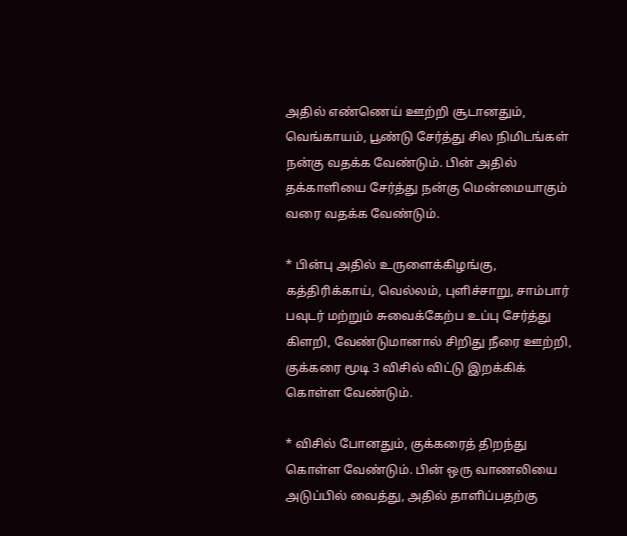அதில் எண்ணெய் ஊற்றி சூடானதும், வெங்காயம், பூண்டு சேர்த்து சில நிமிடங்கள் நன்கு வதக்க வேண்டும். பின் அதில் தக்காளியை சேர்த்து நன்கு மென்மையாகும் வரை வதக்க வேண்டும்.

* பின்பு அதில் உருளைக்கிழங்கு, கத்திரிக்காய், வெல்லம், புளிச்சாறு, சாம்பார் பவுடர் மற்றும் சுவைக்கேற்ப உப்பு சேர்த்து கிளறி, வேண்டுமானால் சிறிது நீரை ஊற்றி, குக்கரை மூடி 3 விசில் விட்டு இறக்கிக் கொள்ள வேண்டும்.

* விசில் போனதும், குக்கரைத் திறந்து கொள்ள வேண்டும். பின் ஒரு வாணலியை அடுப்பில் வைத்து, அதில் தாளிப்பதற்கு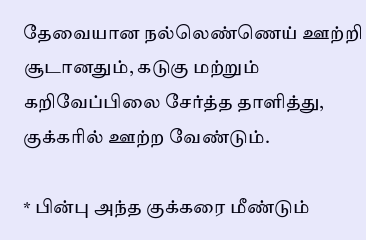தேவையான நல்லெண்ணெய் ஊற்றி சூடானதும், கடுகு மற்றும் கறிவேப்பிலை சேர்த்த தாளித்து, குக்கரில் ஊற்ற வேண்டும்.

* பின்பு அந்த குக்கரை மீண்டும்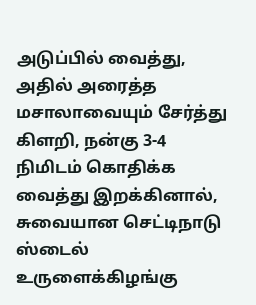அடுப்பில் வைத்து, அதில் அரைத்த மசாலாவையும் சேர்த்து கிளறி, நன்கு 3-4 நிமிடம் கொதிக்க வைத்து இறக்கினால், சுவையான செட்டிநாடு ஸ்டைல் உருளைக்கிழங்கு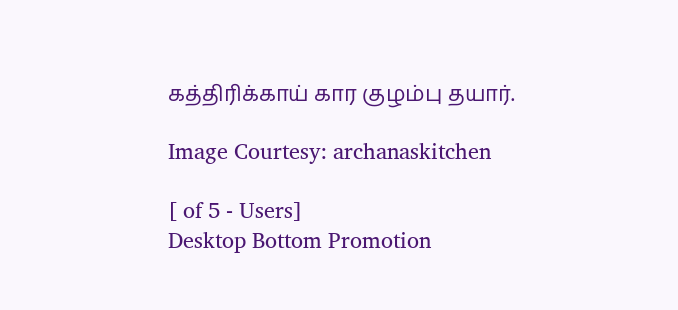கத்திரிக்காய் கார குழம்பு தயார்.

Image Courtesy: archanaskitchen

[ of 5 - Users]
Desktop Bottom Promotion